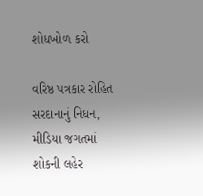શોધખોળ કરો

વરિષ્ઠ પત્રકાર રોહિત સરદાનાનું નિધન, મીડિયા જગતમાં શોકની લહેર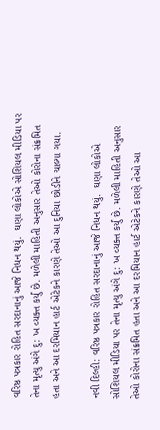વરિષ્ઠ પત્રકાર રોહિત સરદાનાનું આજે નિધન થયું.  ઘણા લોકોએ સોશિયલ મીડિયા પર તેના મૃત્યુ અંગે દુ: ખ વ્યક્ત કર્યું છે. મળેલી માહિતી અનુસાર તેઓ કોરોના સંક્રમિત હતા અને આ દરમિયાન હાર્ટ એટેકને કારણે તેઓ આ દુનિયા છોડીને ચાલ્યા ગયા.

નવી દિલ્હી: વરિષ્ઠ પત્રકાર રોહિત સરદાનાનું આજે નિધન થયું.  ઘણા લોકોએ સોશિયલ મીડિયા પર તેના મૃત્યુ અંગે દુ: ખ વ્યક્ત કર્યું છે. મળેલી માહિતી અનુસાર તેઓ કોરોના સંક્રમિત હતા અને આ દરમિયાન હાર્ટ એટેકને કારણે તેઓ આ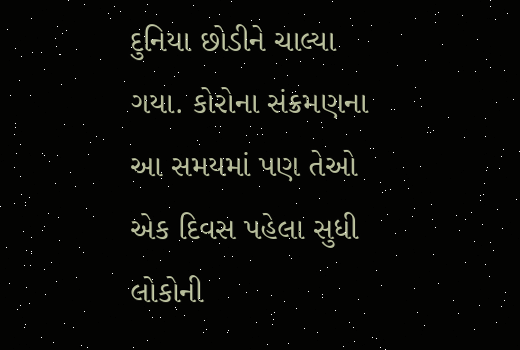દુનિયા છોડીને ચાલ્યા ગયા. કોરોના સંક્રમણના આ સમયમાં પણ તેઓ એક દિવસ પહેલા સુધી લોકોની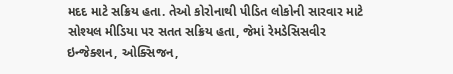મદદ માટે સક્રિય હતા. તેઓ કોરોનાથી પીડિત લોકોની સારવાર માટે સોશ્યલ મીડિયા પર સતત સક્રિય હતા, જેમાં રેમડેસિસવીર ઇન્જેક્શન, ઓક્સિજન,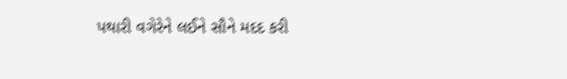પથારી વગેરેને લઈને સૌને મદદ કરી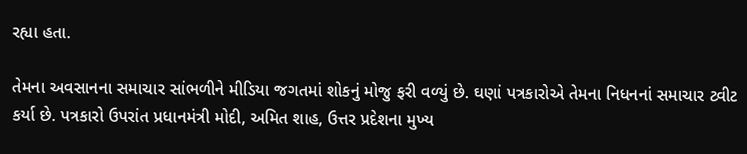રહ્યા હતા.

તેમના અવસાનના સમાચાર સાંભળીને મીડિયા જગતમાં શોકનું મોજુ ફરી વળ્યું છે. ઘણાં પત્રકારોએ તેમના નિધનનાં સમાચાર ટ્વીટ કર્યા છે. પત્રકારો ઉપરાંત પ્રધાનમંત્રી મોદી, અમિત શાહ, ઉત્તર પ્રદેશના મુખ્ય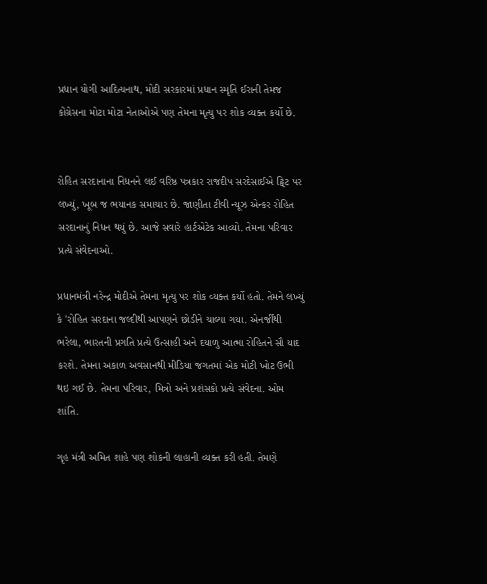પ્રધાન યોગી આદિત્યનાથ, મોદી સરકારમાં પ્રધાન સ્મૃતિ ઈરાની તેમજ કોંગ્રેસના મોટા મોટા નેતાઓએ પણ તેમના મૃત્યુ પર શોક વ્યક્ત કર્યો છે.


રોહિત સરદાનાના નિધનને લઈ વરિષ્ઠ પત્રકાર રાજદીપ સરદેસાઈએ ટ્વિટ પર લખ્યું, ખૂબ જ ભયાનક સમાચાર છે. જાણીતા ટીવી ન્યૂઝ એન્કર રોહિત સરદાનાનું નિધન થયું છે. આજે સવારે હાર્ટએટેક આવ્યો. તેમના પરિવાર પ્રત્યે સંવેદનાઓ.

પ્રધાનમંત્રી નરેન્દ્ર મોદીએ તેમના મૃત્યુ પર શોક વ્યક્ત કર્યો હતો. તેમને લખ્યું કે 'રોહિત સરદાના જલ્દીથી આપણને છોડીને ચાલ્યા ગયા. એનર્જીથી ભરેલા, ભારતની પ્રગતિ પ્રત્યે ઉત્સાહી અને દયાળુ આત્મા રોહિતને સૌ યાદ કરશે. તેમના અકાળ અવસાનથી મીડિયા જગતમાં એક મોટી ખોટ ઉભી થઇ ગઈ છે. તેમના પરિવાર, મિત્રો અને પ્રશંસકો પ્રત્યે સંવેદના. ઓમ શાંતિ.

ગૃહ મંત્રી અમિત શાહે પણ શોકની લાહાની વ્યક્ત કરી હતી. તેમણે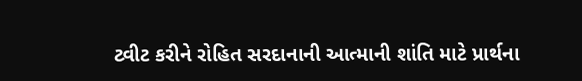ટ્વીટ કરીને રોહિત સરદાનાની આત્માની શાંતિ માટે પ્રાર્થના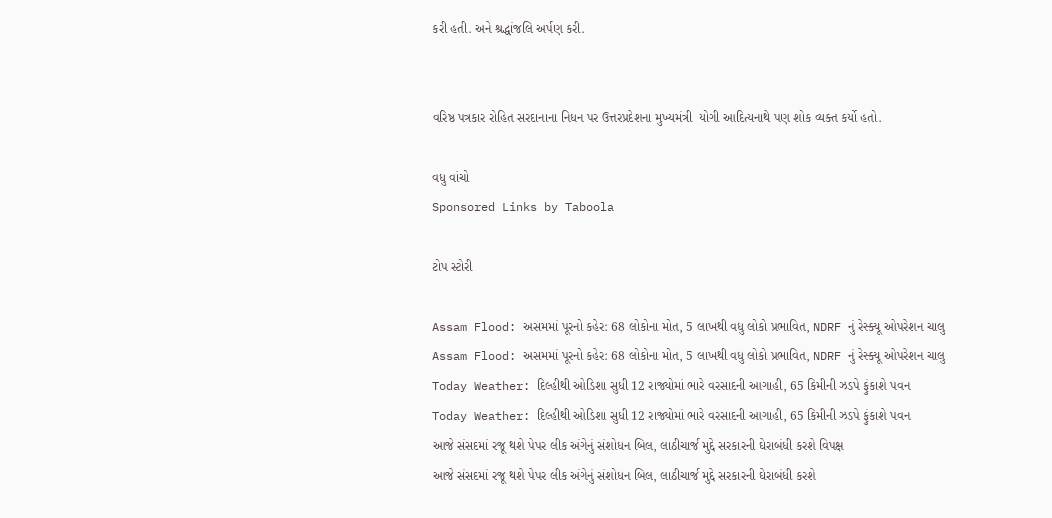કરી હતી. અને શ્રદ્ધાંજલિ અર્પણ કરી.


વરિષ્ઠ પત્રકાર રોહિત સરદાનાના નિધન પર ઉત્તરપ્રદેશના મુખ્યમંત્રી  યોગી આદિત્યનાથે પણ શોક વ્યક્ત કર્યો હતો.

વધુ વાંચો
Sponsored Links by Taboola

ટોપ સ્ટોરી

Assam Flood: અસમમાં પૂરનો કહેર: 68 લોકોના મોત, 5 લાખથી વધુ લોકો પ્રભાવિત, NDRF નું રેસ્ક્યૂ ઓપરેશન ચાલુ
Assam Flood: અસમમાં પૂરનો કહેર: 68 લોકોના મોત, 5 લાખથી વધુ લોકો પ્રભાવિત, NDRF નું રેસ્ક્યૂ ઓપરેશન ચાલુ
Today Weather: દિલ્હીથી ઓડિશા સુધી 12 રાજ્યોમાં ભારે વરસાદની આગાહી, 65 કિમીની ઝડપે ફુંકાશે પવન
Today Weather: દિલ્હીથી ઓડિશા સુધી 12 રાજ્યોમાં ભારે વરસાદની આગાહી, 65 કિમીની ઝડપે ફુંકાશે પવન
આજે સંસદમાં રજૂ થશે પેપર લીક અંગેનું સંશોધન બિલ, લાઠીચાર્જ મુદ્દે સરકારની ઘેરાબંધી કરશે વિપક્ષ
આજે સંસદમાં રજૂ થશે પેપર લીક અંગેનું સંશોધન બિલ, લાઠીચાર્જ મુદ્દે સરકારની ઘેરાબંધી કરશે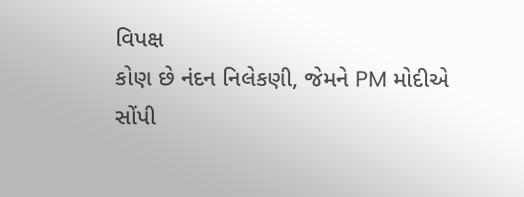વિપક્ષ
કોણ છે નંદન નિલેકણી, જેમને PM મોદીએ સોંપી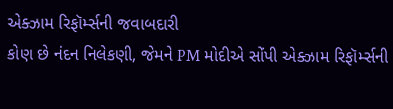એક્ઝામ રિફૉર્મ્સની જવાબદારી
કોણ છે નંદન નિલેકણી, જેમને PM મોદીએ સોંપી એક્ઝામ રિફૉર્મ્સની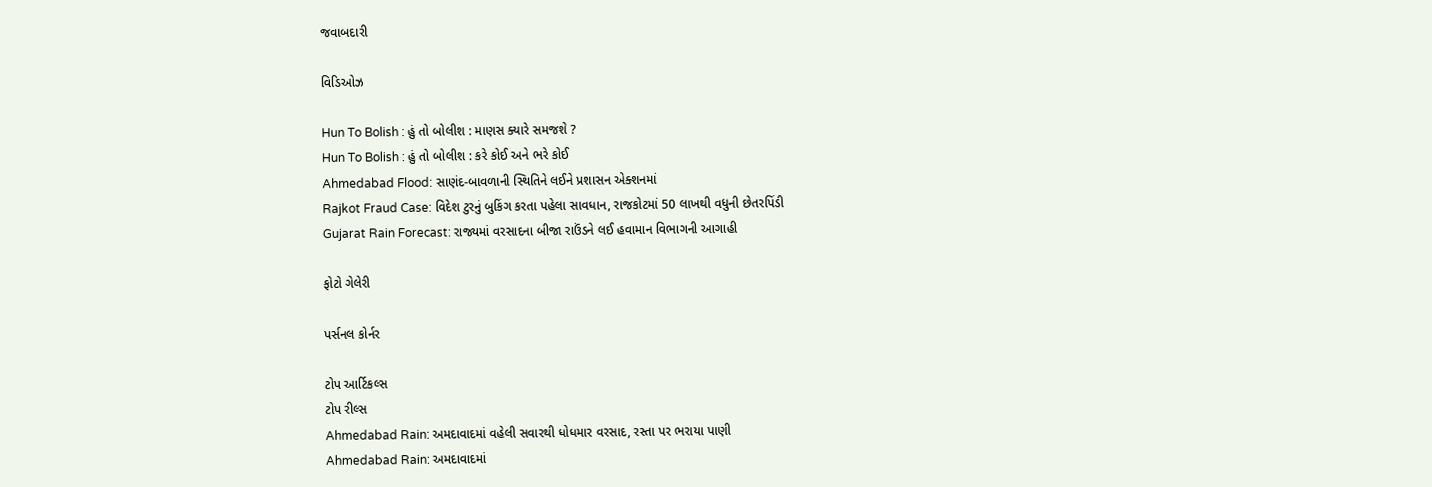જવાબદારી

વિડિઓઝ

Hun To Bolish : હું તો બોલીશ : માણસ ક્યારે સમજશે ?
Hun To Bolish : હું તો બોલીશ : કરે કોઈ અને ભરે કોઈ
Ahmedabad Flood: સાણંદ-બાવળાની સ્થિતિને લઈને પ્રશાસન એક્શનમાં
Rajkot Fraud Case: વિદેશ ટુરનું બુકિંગ કરતા પહેલા સાવધાન, રાજકોટમાં 50 લાખથી વધુની છેતરપિંડી
Gujarat Rain Forecast: રાજ્યમાં વરસાદના બીજા રાઉંડને લઈ હવામાન વિભાગની આગાહી

ફોટો ગેલેરી

પર્સનલ કોર્નર

ટોપ આર્ટિકલ્સ
ટોપ રીલ્સ
Ahmedabad Rain: અમદાવાદમાં વહેલી સવારથી ધોધમાર વરસાદ, રસ્તા પર ભરાયા પાણી
Ahmedabad Rain: અમદાવાદમાં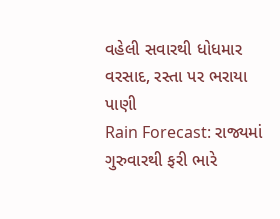વહેલી સવારથી ધોધમાર વરસાદ, રસ્તા પર ભરાયા પાણી
Rain Forecast: રાજ્યમાં ગુરુવારથી ફરી ભારે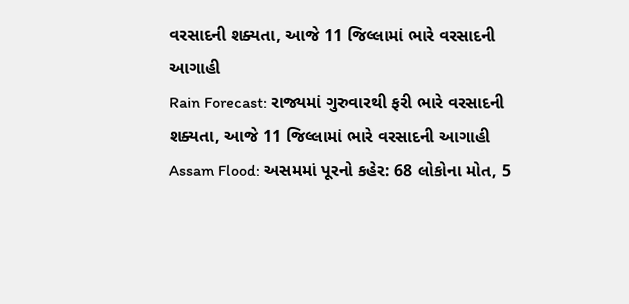વરસાદની શક્યતા, આજે 11 જિલ્લામાં ભારે વરસાદની આગાહી
Rain Forecast: રાજ્યમાં ગુરુવારથી ફરી ભારે વરસાદની શક્યતા, આજે 11 જિલ્લામાં ભારે વરસાદની આગાહી
Assam Flood: અસમમાં પૂરનો કહેર: 68 લોકોના મોત, 5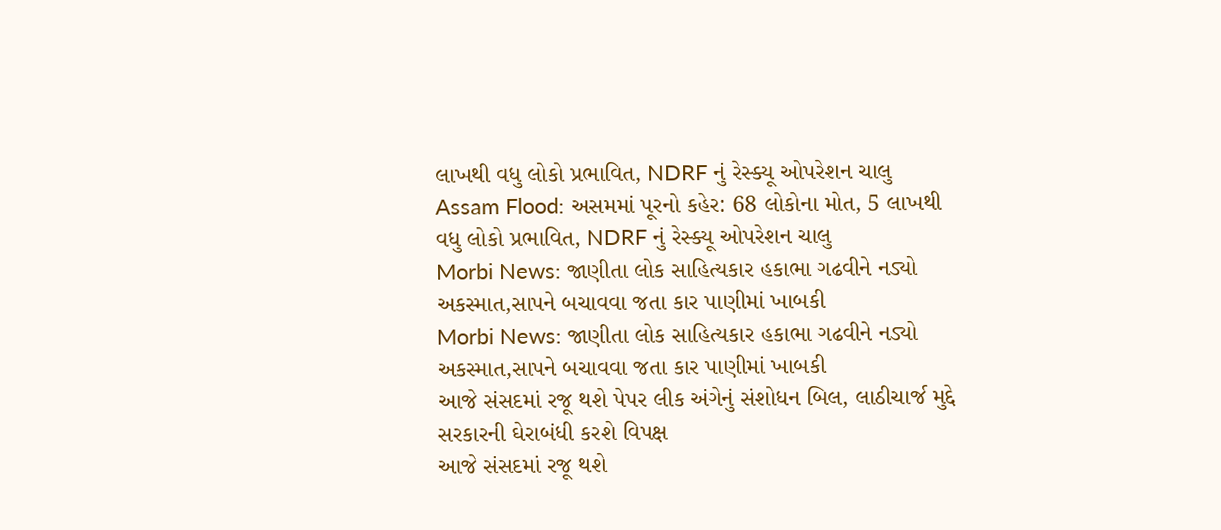લાખથી વધુ લોકો પ્રભાવિત, NDRF નું રેસ્ક્યૂ ઓપરેશન ચાલુ
Assam Flood: અસમમાં પૂરનો કહેર: 68 લોકોના મોત, 5 લાખથી વધુ લોકો પ્રભાવિત, NDRF નું રેસ્ક્યૂ ઓપરેશન ચાલુ
Morbi News: જાણીતા લોક સાહિત્યકાર હકાભા ગઢવીને નડ્યો અકસ્માત,સાપને બચાવવા જતા કાર પાણીમાં ખાબકી
Morbi News: જાણીતા લોક સાહિત્યકાર હકાભા ગઢવીને નડ્યો અકસ્માત,સાપને બચાવવા જતા કાર પાણીમાં ખાબકી
આજે સંસદમાં રજૂ થશે પેપર લીક અંગેનું સંશોધન બિલ, લાઠીચાર્જ મુદ્દે સરકારની ઘેરાબંધી કરશે વિપક્ષ
આજે સંસદમાં રજૂ થશે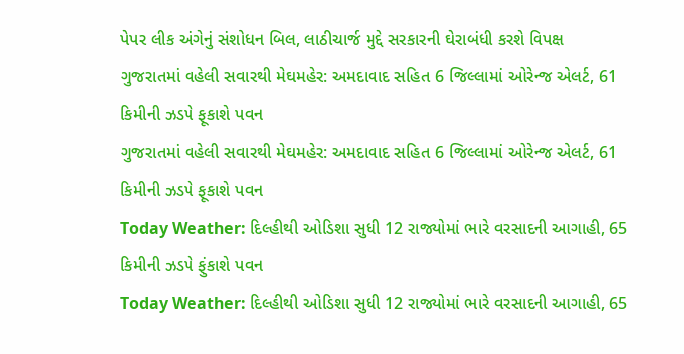પેપર લીક અંગેનું સંશોધન બિલ, લાઠીચાર્જ મુદ્દે સરકારની ઘેરાબંધી કરશે વિપક્ષ
ગુજરાતમાં વહેલી સવારથી મેઘમહેર: અમદાવાદ સહિત 6 જિલ્લામાં ઓરેન્જ એલર્ટ, 61 કિમીની ઝડપે ફૂકાશે પવન
ગુજરાતમાં વહેલી સવારથી મેઘમહેર: અમદાવાદ સહિત 6 જિલ્લામાં ઓરેન્જ એલર્ટ, 61 કિમીની ઝડપે ફૂકાશે પવન
Today Weather: દિલ્હીથી ઓડિશા સુધી 12 રાજ્યોમાં ભારે વરસાદની આગાહી, 65 કિમીની ઝડપે ફુંકાશે પવન
Today Weather: દિલ્હીથી ઓડિશા સુધી 12 રાજ્યોમાં ભારે વરસાદની આગાહી, 65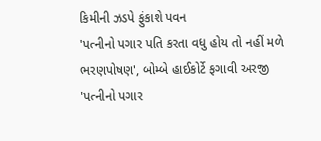કિમીની ઝડપે ફુંકાશે પવન
'પત્નીનો પગાર પતિ કરતા વધુ હોય તો નહીં મળે ભરણપોષણ', બોમ્બે હાઈકોર્ટે ફગાવી અરજી
'પત્નીનો પગાર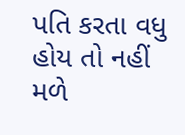પતિ કરતા વધુ હોય તો નહીં મળે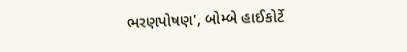ભરણપોષણ', બોમ્બે હાઈકોર્ટે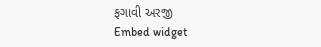ફગાવી અરજી
Embed widget